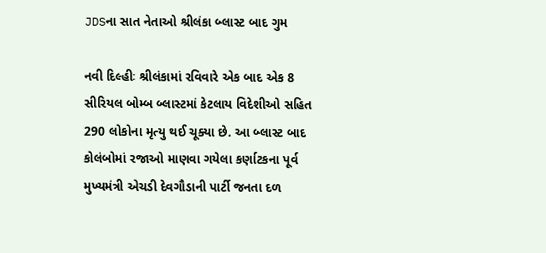JDSના સાત નેતાઓ શ્રીલંકા બ્લાસ્ટ બાદ ગુમ

નવી દિલ્હીઃ શ્રીલંકામાં રવિવારે એક બાદ એક 8 સીરિયલ બોમ્બ બ્લાસ્ટમાં કેટલાય વિદેશીઓ સહિત 290 લોકોના મૃત્યુ થઈ ચૂક્યા છે. આ બ્લાસ્ટ બાદ કોલંબોમાં રજાઓ માણવા ગયેલા કર્ણાટકના પૂર્વ મુખ્યમંત્રી એચડી દેવગૌડાની પાર્ટી જનતા દળ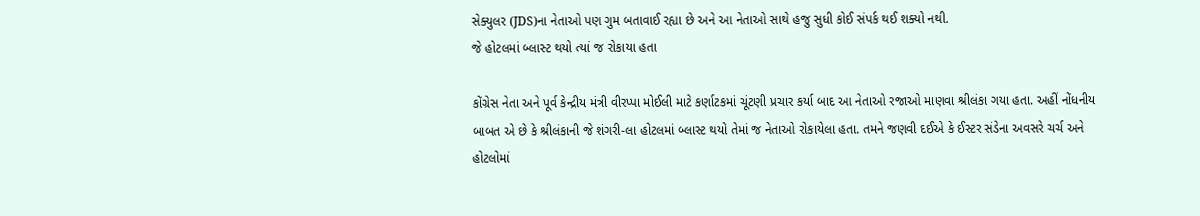સેક્યુલર (JDS)ના નેતાઓ પણ ગુમ બતાવાઈ રહ્યા છે અને આ નેતાઓ સાથે હજુ સુધી કોઈ સંપર્ક થઈ શક્યો નથી.
જે હોટલમાં બ્લાસ્ટ થયો ત્યાં જ રોકાયા હતા

કોંગ્રેસ નેતા અને પૂર્વ કેન્દ્રીય મંત્રી વીરપ્પા મોઈલી માટે કર્ણાટકમાં ચૂંટણી પ્રચાર કર્યા બાદ આ નેતાઓ રજાઓ માણવા શ્રીલંકા ગયા હતા. અહીં નોંધનીય બાબત એ છે કે શ્રીલંકાની જે શંગરી-લા હોટલમાં બ્લાસ્ટ થયો તેમાં જ નેતાઓ રોકાયેલા હતા. તમને જણવી દઈએ કે ઈસ્ટર સંડેના અવસરે ચર્ચ અને હોટલોમાં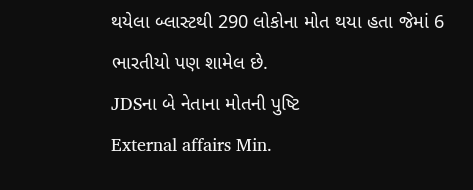થયેલા બ્લાસ્ટથી 290 લોકોના મોત થયા હતા જેમાં 6 ભારતીયો પણ શામેલ છે.
JDSના બે નેતાના મોતની પુષ્ટિ
External affairs Min.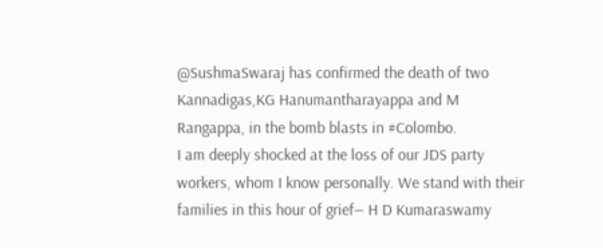@SushmaSwaraj has confirmed the death of two Kannadigas,KG Hanumantharayappa and M Rangappa, in the bomb blasts in #Colombo.
I am deeply shocked at the loss of our JDS party workers, whom I know personally. We stand with their families in this hour of grief— H D Kumaraswamy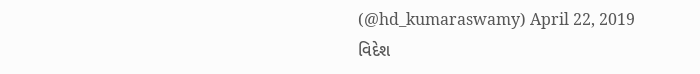(@hd_kumaraswamy) April 22, 2019
વિદેશ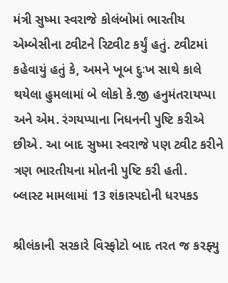મંત્રી સુષ્મા સ્વરાજે કોલંબોમાં ભારતીય એમ્બેસીના ટ્વીટને રિટ્વીટ કર્યું હતું. ટ્વીટમાં કહેવાયું હતું કે, અમને ખૂબ દુઃખ સાથે કાલે થયેલા હુમલામાં બે લોકો કે.જી હનુમંતરાયપ્પા અને એમ. રંગયપ્પાના નિધનની પુષ્ટિ કરીએ છીએ. આ બાદ સુષ્મા સ્વરાજે પણ ટ્વીટ કરીને ત્રણ ભારતીયના મોતની પુષ્ટિ કરી હતી.
બ્લાસ્ટ મામલામાં 13 શંકાસ્પદોની ધરપકડ

શ્રીલંકાની સરકારે વિસ્ફોટો બાદ તરત જ કરફ્યુ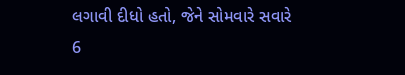લગાવી દીધો હતો, જેને સોમવારે સવારે 6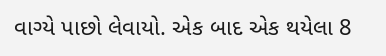વાગ્યે પાછો લેવાયો. એક બાદ એક થયેલા 8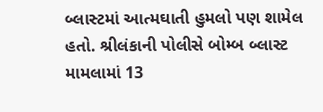બ્લાસ્ટમાં આત્મઘાતી હુમલો પણ શામેલ હતો. શ્રીલંકાની પોલીસે બોમ્બ બ્લાસ્ટ મામલામાં 13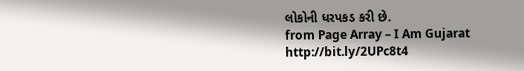લોકોની ધરપકડ કરી છે.
from Page Array – I Am Gujarat http://bit.ly/2UPc8t4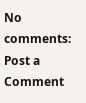No comments:
Post a Comment